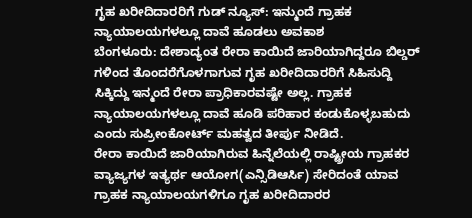ಗೃಹ ಖರೀದಿದಾರರಿಗೆ ಗುಡ್ ನ್ಯೂಸ್: ಇನ್ಮುಂದೆ ಗ್ರಾಹಕ ನ್ಯಾಯಾಲಯಗಳಲ್ಲೂ ದಾವೆ ಹೂಡಲು ಅವಕಾಶ
ಬೆಂಗಳೂರು: ದೇಶಾದ್ಯಂತ ರೇರಾ ಕಾಯಿದೆ ಜಾರಿಯಾಗಿದ್ದರೂ ಬಿಲ್ಡರ್ ಗಳಿಂದ ತೊಂದರೆಗೊಳಗಾಗುವ ಗೃಹ ಖರೀದಿದಾರರಿಗೆ ಸಿಹಿಸುದ್ದಿ ಸಿಕ್ಕಿದ್ದು ಇನ್ಮಂದೆ ರೇರಾ ಪ್ರಾಧಿಕಾರವಷ್ಟೇ ಅಲ್ಲ. ಗ್ರಾಹಕ ನ್ಯಾಯಾಲಯಗಳಲ್ಲೂ ದಾವೆ ಹೂಡಿ ಪರಿಹಾರ ಕಂಡುಕೊಳ್ಳಬಹುದು ಎಂದು ಸುಪ್ರೀಂಕೋರ್ಟ್ ಮಹತ್ವದ ತೀರ್ಪು ನೀಡಿದೆ.
ರೇರಾ ಕಾಯಿದೆ ಜಾರಿಯಾಗಿರುವ ಹಿನ್ನೆಲೆಯಲ್ಲಿ ರಾಷ್ಟ್ರೀಯ ಗ್ರಾಹಕರ ವ್ಯಾಜ್ಯಗಳ ಇತ್ಯರ್ಥ ಆಯೋಗ(ಎನ್ಸಿಡಿಆರ್ಸಿ) ಸೇರಿದಂತೆ ಯಾವ ಗ್ರಾಹಕ ನ್ಯಾಯಾಲಯಗಳಿಗೂ ಗೃಹ ಖರೀದಿದಾರರ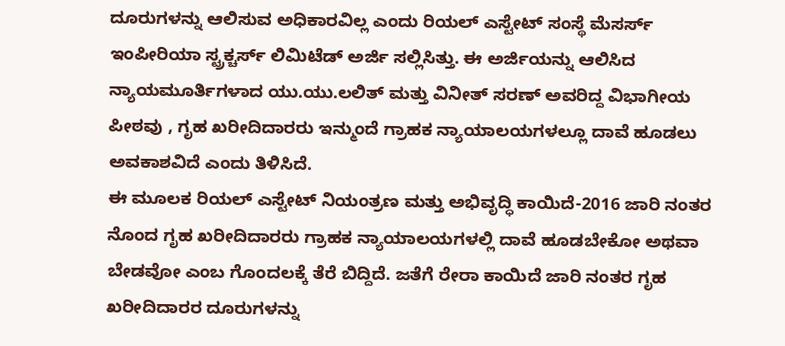ದೂರುಗಳನ್ನು ಆಲಿಸುವ ಅಧಿಕಾರವಿಲ್ಲ ಎಂದು ರಿಯಲ್ ಎಸ್ಟೇಟ್ ಸಂಸ್ಥೆ ಮೆಸರ್ಸ್ ಇಂಪೀರಿಯಾ ಸ್ಟ್ರಕ್ಚರ್ಸ್ ಲಿಮಿಟೆಡ್ ಅರ್ಜಿ ಸಲ್ಲಿಸಿತ್ತು. ಈ ಅರ್ಜಿಯನ್ನು ಆಲಿಸಿದ ನ್ಯಾಯಮೂರ್ತಿಗಳಾದ ಯು.ಯು.ಲಲಿತ್ ಮತ್ತು ವಿನೀತ್ ಸರಣ್ ಅವರಿದ್ದ ವಿಭಾಗೀಯ ಪೀಠವು , ಗೃಹ ಖರೀದಿದಾರರು ಇನ್ಮುಂದೆ ಗ್ರಾಹಕ ನ್ಯಾಯಾಲಯಗಳಲ್ಲೂ ದಾವೆ ಹೂಡಲು ಅವಕಾಶವಿದೆ ಎಂದು ತಿಳಿಸಿದೆ.
ಈ ಮೂಲಕ ರಿಯಲ್ ಎಸ್ಟೇಟ್ ನಿಯಂತ್ರಣ ಮತ್ತು ಅಭಿವೃದ್ಧಿ ಕಾಯಿದೆ-2016 ಜಾರಿ ನಂತರ ನೊಂದ ಗೃಹ ಖರೀದಿದಾರರು ಗ್ರಾಹಕ ನ್ಯಾಯಾಲಯಗಳಲ್ಲಿ ದಾವೆ ಹೂಡಬೇಕೋ ಅಥವಾ ಬೇಡವೋ ಎಂಬ ಗೊಂದಲಕ್ಕೆ ತೆರೆ ಬಿದ್ದಿದೆ. ಜತೆಗೆ ರೇರಾ ಕಾಯಿದೆ ಜಾರಿ ನಂತರ ಗೃಹ ಖರೀದಿದಾರರ ದೂರುಗಳನ್ನು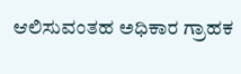ಆಲಿಸುವಂತಹ ಅಧಿಕಾರ ಗ್ರಾಹಕ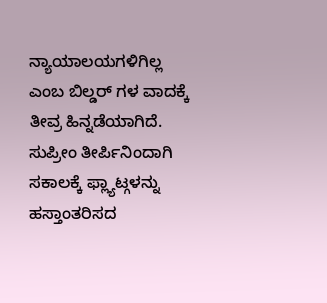ನ್ಯಾಯಾಲಯಗಳಿಗಿಲ್ಲ ಎಂಬ ಬಿಲ್ಡರ್ ಗಳ ವಾದಕ್ಕೆ ತೀವ್ರ ಹಿನ್ನಡೆಯಾಗಿದೆ. ಸುಪ್ರೀಂ ತೀರ್ಪಿನಿಂದಾಗಿ ಸಕಾಲಕ್ಕೆ ಫ್ಲ್ಯಾಟ್ಗಳನ್ನು ಹಸ್ತಾಂತರಿಸದ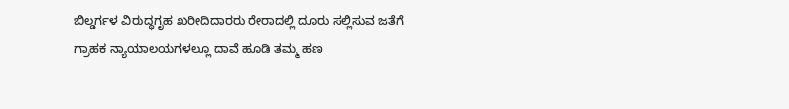ಬಿಲ್ಡರ್ಗಳ ವಿರುದ್ಧಗೃಹ ಖರೀದಿದಾರರು ರೇರಾದಲ್ಲಿ ದೂರು ಸಲ್ಲಿಸುವ ಜತೆಗೆ ಗ್ರಾಹಕ ನ್ಯಾಯಾಲಯಗಳಲ್ಲೂ ದಾವೆ ಹೂಡಿ ತಮ್ಮ ಹಣ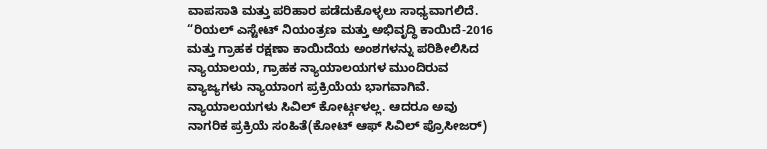ವಾಪಸಾತಿ ಮತ್ತು ಪರಿಹಾರ ಪಡೆದುಕೊಳ್ಳಲು ಸಾಧ್ಯವಾಗಲಿದೆ.
“ರಿಯಲ್ ಎಸ್ಟೇಟ್ ನಿಯಂತ್ರಣ ಮತ್ತು ಅಭಿವೃದ್ಧಿ ಕಾಯಿದೆ-2016 ಮತ್ತು ಗ್ರಾಹಕ ರಕ್ಷಣಾ ಕಾಯಿದೆಯ ಅಂಶಗಳನ್ನು ಪರಿಶೀಲಿಸಿದ ನ್ಯಾಯಾಲಯ, ಗ್ರಾಹಕ ನ್ಯಾಯಾಲಯಗಳ ಮುಂದಿರುವ ವ್ಯಾಜ್ಯಗಳು ನ್ಯಾಯಾಂಗ ಪ್ರಕ್ರಿಯೆಯ ಭಾಗವಾಗಿವೆ. ನ್ಯಾಯಾಲಯಗಳು ಸಿವಿಲ್ ಕೋರ್ಟ್ಗಳಲ್ಲ. ಆದರೂ ಅವು ನಾಗರಿಕ ಪ್ರಕ್ರಿಯೆ ಸಂಹಿತೆ(ಕೋಟ್ ಆಫ್ ಸಿವಿಲ್ ಪ್ರೊಸೀಜರ್)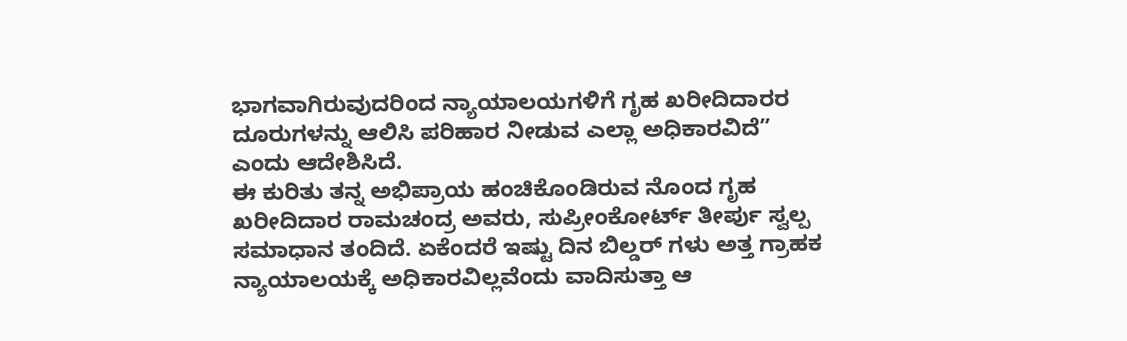ಭಾಗವಾಗಿರುವುದರಿಂದ ನ್ಯಾಯಾಲಯಗಳಿಗೆ ಗೃಹ ಖರೀದಿದಾರರ ದೂರುಗಳನ್ನು ಆಲಿಸಿ ಪರಿಹಾರ ನೀಡುವ ಎಲ್ಲಾ ಅಧಿಕಾರವಿದೆ” ಎಂದು ಆದೇಶಿಸಿದೆ.
ಈ ಕುರಿತು ತನ್ನ ಅಭಿಪ್ರಾಯ ಹಂಚಿಕೊಂಡಿರುವ ನೊಂದ ಗೃಹ ಖರೀದಿದಾರ ರಾಮಚಂದ್ರ ಅವರು, ಸುಪ್ರೀಂಕೋರ್ಟ್ ತೀರ್ಪು ಸ್ವಲ್ಪ ಸಮಾಧಾನ ತಂದಿದೆ. ಏಕೆಂದರೆ ಇಷ್ಟು ದಿನ ಬಿಲ್ಡರ್ ಗಳು ಅತ್ತ ಗ್ರಾಹಕ ನ್ಯಾಯಾಲಯಕ್ಕೆ ಅಧಿಕಾರವಿಲ್ಲವೆಂದು ವಾದಿಸುತ್ತಾ ಆ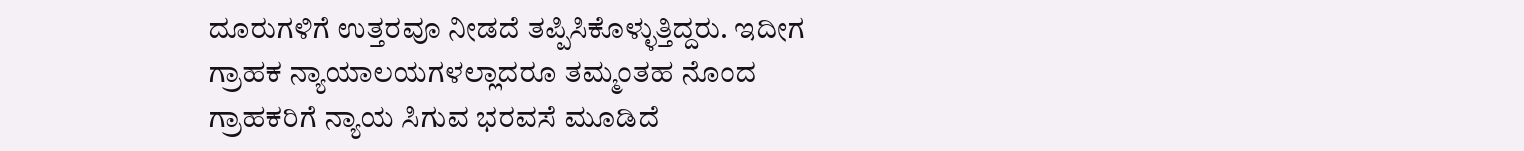ದೂರುಗಳಿಗೆ ಉತ್ತರವೂ ನೀಡದೆ ತಪ್ಪಿಸಿಕೊಳ್ಳುತ್ತಿದ್ದರು. ಇದೀಗ ಗ್ರಾಹಕ ನ್ಯಾಯಾಲಯಗಳಲ್ಲಾದರೂ ತಮ್ಮಂತಹ ನೊಂದ ಗ್ರಾಹಕರಿಗೆ ನ್ಯಾಯ ಸಿಗುವ ಭರವಸೆ ಮೂಡಿದೆ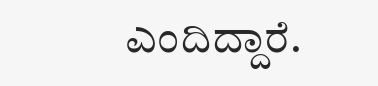ಎಂದಿದ್ದಾರೆ.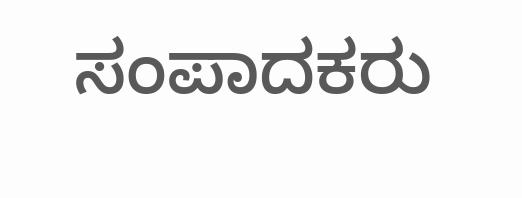ಸಂಪಾದಕರು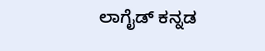ಲಾಗೈಡ್ ಕನ್ನಡ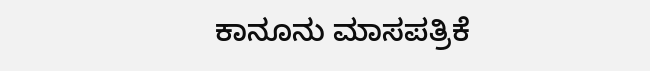ಕಾನೂನು ಮಾಸಪತ್ರಿಕೆ